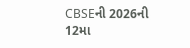CBSEની 2026ની 12મા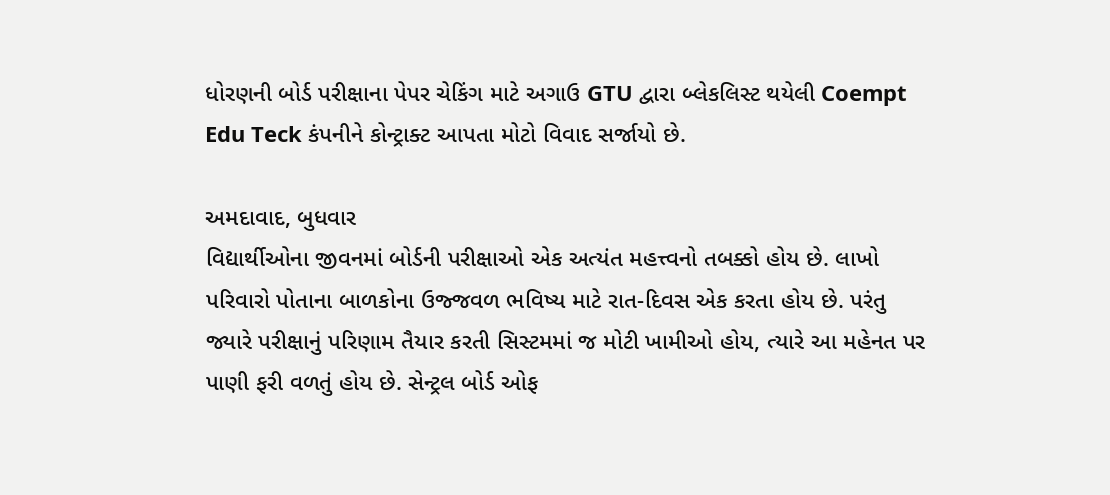ધોરણની બોર્ડ પરીક્ષાના પેપર ચેકિંગ માટે અગાઉ GTU દ્વારા બ્લેકલિસ્ટ થયેલી Coempt Edu Teck કંપનીને કોન્ટ્રાક્ટ આપતા મોટો વિવાદ સર્જાયો છે.

અમદાવાદ, બુધવાર
વિદ્યાર્થીઓના જીવનમાં બોર્ડની પરીક્ષાઓ એક અત્યંત મહત્ત્વનો તબક્કો હોય છે. લાખો પરિવારો પોતાના બાળકોના ઉજ્જવળ ભવિષ્ય માટે રાત-દિવસ એક કરતા હોય છે. પરંતુ જ્યારે પરીક્ષાનું પરિણામ તૈયાર કરતી સિસ્ટમમાં જ મોટી ખામીઓ હોય, ત્યારે આ મહેનત પર પાણી ફરી વળતું હોય છે. સેન્ટ્રલ બોર્ડ ઓફ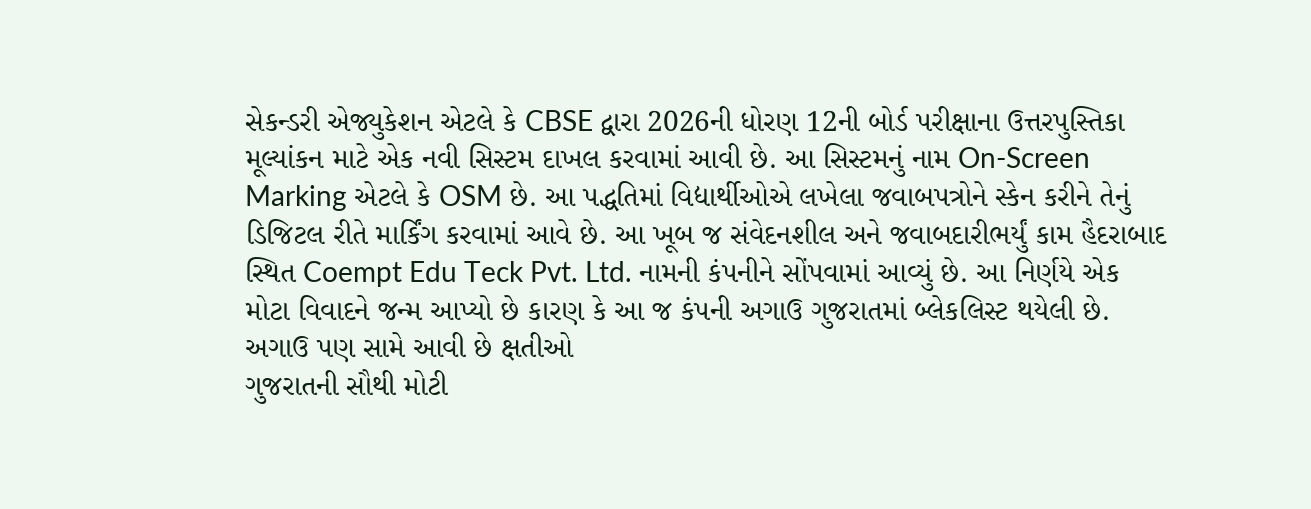સેકન્ડરી એજ્યુકેશન એટલે કે CBSE દ્વારા 2026ની ધોરણ 12ની બોર્ડ પરીક્ષાના ઉત્તરપુસ્તિકા મૂલ્યાંકન માટે એક નવી સિસ્ટમ દાખલ કરવામાં આવી છે. આ સિસ્ટમનું નામ On-Screen Marking એટલે કે OSM છે. આ પદ્ધતિમાં વિદ્યાર્થીઓએ લખેલા જવાબપત્રોને સ્કેન કરીને તેનું ડિજિટલ રીતે માર્કિંગ કરવામાં આવે છે. આ ખૂબ જ સંવેદનશીલ અને જવાબદારીભર્યું કામ હૈદરાબાદ સ્થિત Coempt Edu Teck Pvt. Ltd. નામની કંપનીને સોંપવામાં આવ્યું છે. આ નિર્ણયે એક મોટા વિવાદને જન્મ આપ્યો છે કારણ કે આ જ કંપની અગાઉ ગુજરાતમાં બ્લેકલિસ્ટ થયેલી છે.
અગાઉ પણ સામે આવી છે ક્ષતીઓ
ગુજરાતની સૌથી મોટી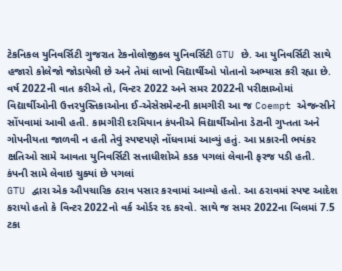ટેકનિકલ યુનિવર્સિટી ગુજરાત ટેકનોલોજીકલ યુનિવર્સિટી GTU છે. આ યુનિવર્સિટી સાથે હજારો કોલેજો જોડાયેલી છે અને તેમાં લાખો વિદ્યાર્થીઓ પોતાનો અભ્યાસ કરી રહ્યા છે. વર્ષ 2022ની વાત કરીએ તો, વિન્ટર 2022 અને સમર 2022ની પરીક્ષાઓમાં વિદ્યાર્થીઓની ઉત્તરપુસ્તિકાઓના ઈ-એસેસમેન્ટની કામગીરી આ જ Coempt એજન્સીને સોંપવામાં આવી હતી. કામગીરી દરમિયાન કંપનીએ વિદ્યાર્થીઓના ડેટાની ગુપ્તતા અને ગોપનીયતા જાળવી ન હતી તેવું સ્પષ્ટપણે નોંધવામાં આવ્યું હતું. આ પ્રકારની ભયંકર ક્ષતિઓ સામે આવતા યુનિવર્સિટી સત્તાધીશોએ કડક પગલાં લેવાની ફરજ પડી હતી.
કંપની સામે લેવાઇ ચુક્યાં છે પગલાં
GTU દ્વારા એક ઔપચારિક ઠરાવ પસાર કરવામાં આવ્યો હતો. આ ઠરાવમાં સ્પષ્ટ આદેશ કરાયો હતો કે વિન્ટર 2022નો વર્ક ઓર્ડર રદ કરવો. સાથે જ સમર 2022ના બિલમાં 7.5 ટકા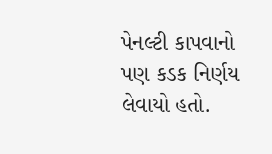પેનલ્ટી કાપવાનો પણ કડક નિર્ણય લેવાયો હતો.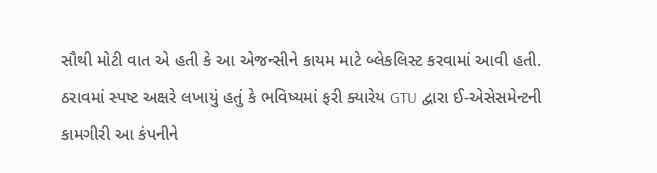સૌથી મોટી વાત એ હતી કે આ એજન્સીને કાયમ માટે બ્લેકલિસ્ટ કરવામાં આવી હતી. ઠરાવમાં સ્પષ્ટ અક્ષરે લખાયું હતું કે ભવિષ્યમાં ફરી ક્યારેય GTU દ્વારા ઈ-એસેસમેન્ટની કામગીરી આ કંપનીને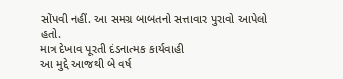સોંપવી નહીં. આ સમગ્ર બાબતનો સત્તાવાર પુરાવો આપેલો હતો.
માત્ર દેખાવ પૂરતી દંડનાત્મક કાર્યવાહી
આ મુદ્દે આજથી બે વર્ષ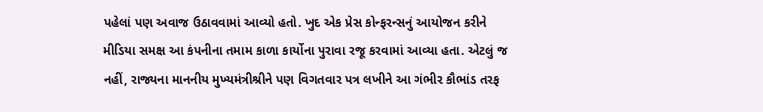પહેલાં પણ અવાજ ઉઠાવવામાં આવ્યો હતો. ખુદ એક પ્રેસ કોન્ફરન્સનું આયોજન કરીને મીડિયા સમક્ષ આ કંપનીના તમામ કાળા કાર્યોના પુરાવા રજૂ કરવામાં આવ્યા હતા. એટલું જ નહીં, રાજ્યના માનનીય મુખ્યમંત્રીશ્રીને પણ વિગતવાર પત્ર લખીને આ ગંભીર કૌભાંડ તરફ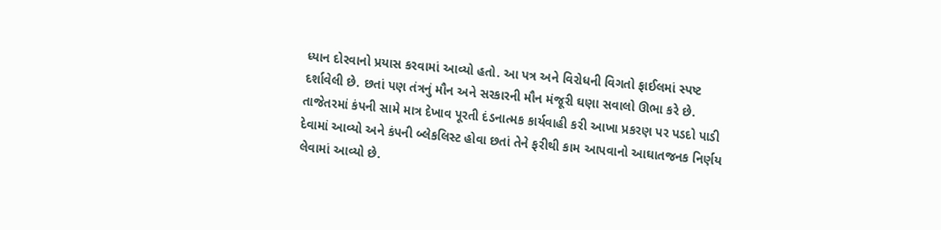ધ્યાન દોરવાનો પ્રયાસ કરવામાં આવ્યો હતો. આ પત્ર અને વિરોધની વિગતો ફાઈલમાં સ્પષ્ટ દર્શાવેલી છે. છતાં પણ તંત્રનું મૌન અને સરકારની મૌન મંજૂરી ઘણા સવાલો ઊભા કરે છે. તાજેતરમાં કંપની સામે માત્ર દેખાવ પૂરતી દંડનાત્મક કાર્યવાહી કરી આખા પ્રકરણ પર પડદો પાડી દેવામાં આવ્યો અને કંપની બ્લેકલિસ્ટ હોવા છતાં તેને ફરીથી કામ આપવાનો આઘાતજનક નિર્ણય લેવામાં આવ્યો છે.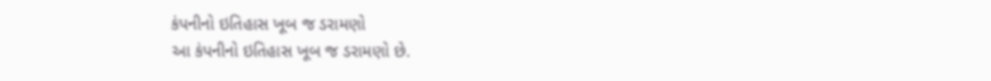કંપનીનો ઇતિહાસ ખૂબ જ ડરામણો
આ કંપનીનો ઇતિહાસ ખૂબ જ ડરામણો છે.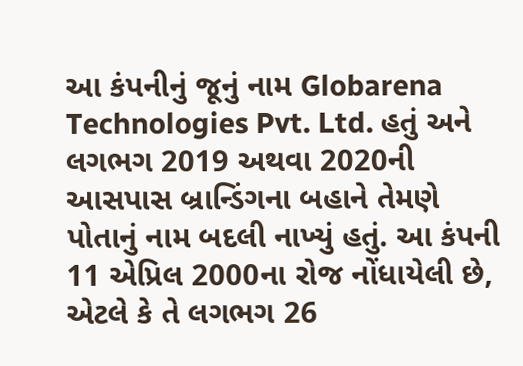આ કંપનીનું જૂનું નામ Globarena Technologies Pvt. Ltd. હતું અને લગભગ 2019 અથવા 2020ની આસપાસ બ્રાન્ડિંગના બહાને તેમણે પોતાનું નામ બદલી નાખ્યું હતું. આ કંપની 11 એપ્રિલ 2000ના રોજ નોંધાયેલી છે, એટલે કે તે લગભગ 26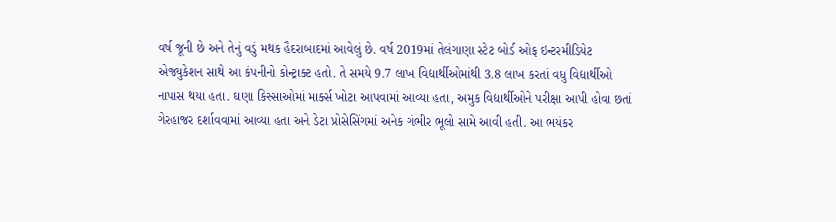વર્ષ જૂની છે અને તેનું વડું મથક હૈદરાબાદમાં આવેલું છે. વર્ષ 2019માં તેલંગાણા સ્ટેટ બોર્ડ ઓફ ઇન્ટરમીડિયેટ એજ્યુકેશન સાથે આ કંપનીનો કોન્ટ્રાક્ટ હતો. તે સમયે 9.7 લાખ વિદ્યાર્થીઓમાંથી 3.8 લાખ કરતાં વધુ વિદ્યાર્થીઓ નાપાસ થયા હતા. ઘણા કિસ્સાઓમાં માર્ક્સ ખોટા આપવામાં આવ્યા હતા, અમુક વિદ્યાર્થીઓને પરીક્ષા આપી હોવા છતાં ગેરહાજર દર્શાવવામાં આવ્યા હતા અને ડેટા પ્રોસેસિંગમાં અનેક ગંભીર ભૂલો સામે આવી હતી. આ ભયંકર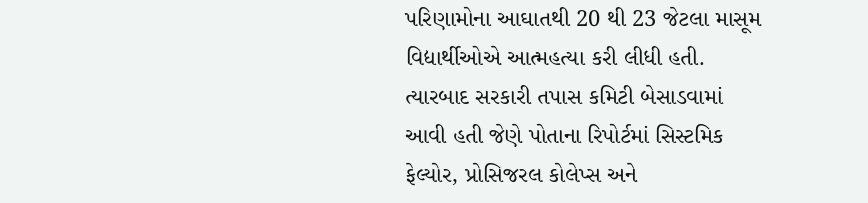પરિણામોના આઘાતથી 20 થી 23 જેટલા માસૂમ વિદ્યાર્થીઓએ આત્મહત્યા કરી લીધી હતી. ત્યારબાદ સરકારી તપાસ કમિટી બેસાડવામાં આવી હતી જેણે પોતાના રિપોર્ટમાં સિસ્ટમિક ફેલ્યોર, પ્રોસિજરલ કોલેપ્સ અને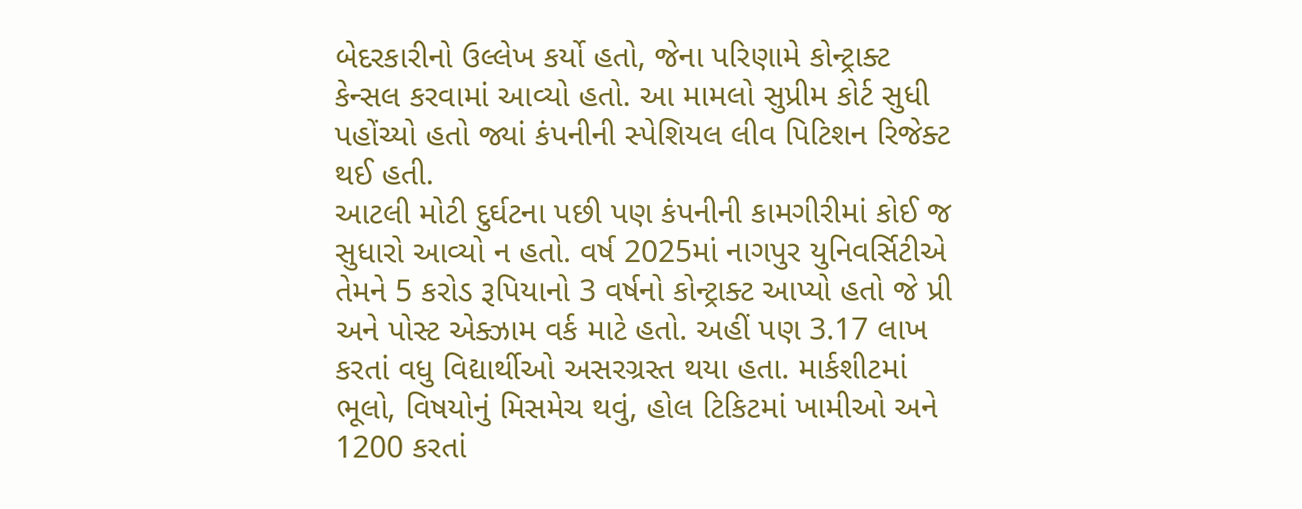બેદરકારીનો ઉલ્લેખ કર્યો હતો, જેના પરિણામે કોન્ટ્રાક્ટ કેન્સલ કરવામાં આવ્યો હતો. આ મામલો સુપ્રીમ કોર્ટ સુધી પહોંચ્યો હતો જ્યાં કંપનીની સ્પેશિયલ લીવ પિટિશન રિજેક્ટ થઈ હતી.
આટલી મોટી દુર્ઘટના પછી પણ કંપનીની કામગીરીમાં કોઈ જ સુધારો આવ્યો ન હતો. વર્ષ 2025માં નાગપુર યુનિવર્સિટીએ તેમને 5 કરોડ રૂપિયાનો 3 વર્ષનો કોન્ટ્રાક્ટ આપ્યો હતો જે પ્રી અને પોસ્ટ એક્ઝામ વર્ક માટે હતો. અહીં પણ 3.17 લાખ કરતાં વધુ વિદ્યાર્થીઓ અસરગ્રસ્ત થયા હતા. માર્કશીટમાં ભૂલો, વિષયોનું મિસમેચ થવું, હોલ ટિકિટમાં ખામીઓ અને 1200 કરતાં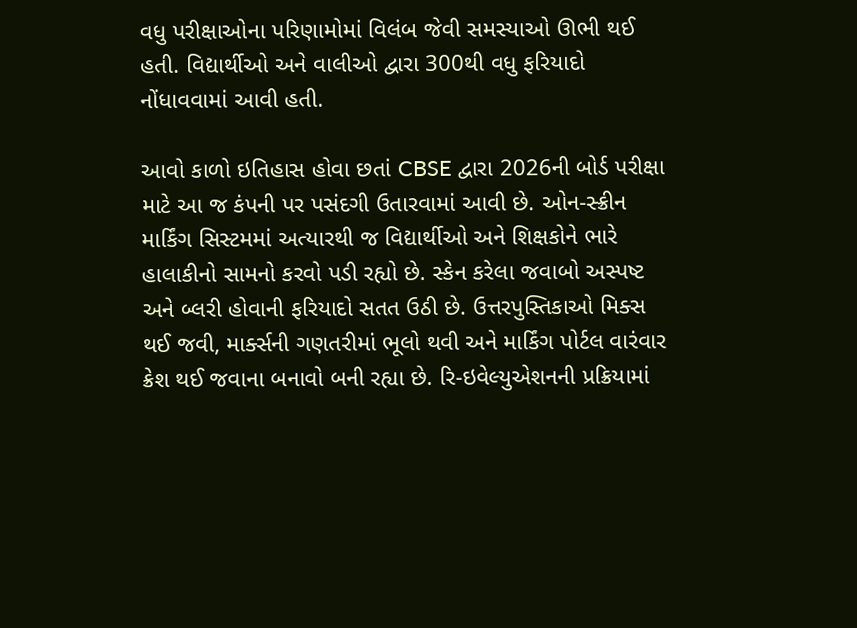વધુ પરીક્ષાઓના પરિણામોમાં વિલંબ જેવી સમસ્યાઓ ઊભી થઈ હતી. વિદ્યાર્થીઓ અને વાલીઓ દ્વારા 300થી વધુ ફરિયાદો નોંધાવવામાં આવી હતી.

આવો કાળો ઇતિહાસ હોવા છતાં CBSE દ્વારા 2026ની બોર્ડ પરીક્ષા માટે આ જ કંપની પર પસંદગી ઉતારવામાં આવી છે. ઓન-સ્ક્રીન માર્કિંગ સિસ્ટમમાં અત્યારથી જ વિદ્યાર્થીઓ અને શિક્ષકોને ભારે હાલાકીનો સામનો કરવો પડી રહ્યો છે. સ્કેન કરેલા જવાબો અસ્પષ્ટ અને બ્લરી હોવાની ફરિયાદો સતત ઉઠી છે. ઉત્તરપુસ્તિકાઓ મિક્સ થઈ જવી, માર્ક્સની ગણતરીમાં ભૂલો થવી અને માર્કિંગ પોર્ટલ વારંવાર ક્રેશ થઈ જવાના બનાવો બની રહ્યા છે. રિ-ઇવેલ્યુએશનની પ્રક્રિયામાં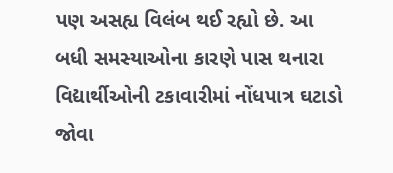પણ અસહ્ય વિલંબ થઈ રહ્યો છે. આ બધી સમસ્યાઓના કારણે પાસ થનારા વિદ્યાર્થીઓની ટકાવારીમાં નોંધપાત્ર ઘટાડો જોવા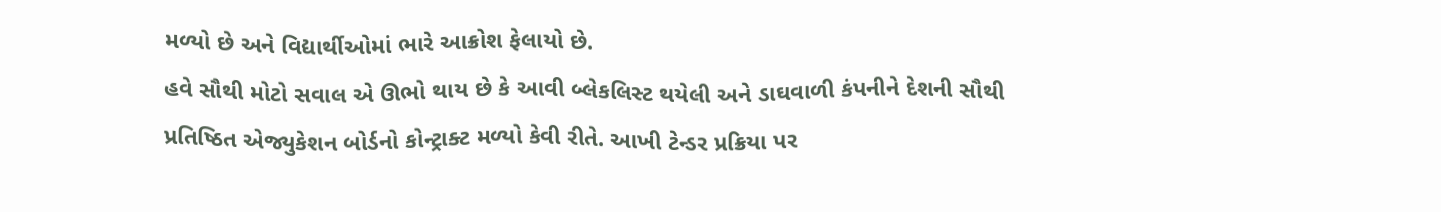મળ્યો છે અને વિદ્યાર્થીઓમાં ભારે આક્રોશ ફેલાયો છે.
હવે સૌથી મોટો સવાલ એ ઊભો થાય છે કે આવી બ્લેકલિસ્ટ થયેલી અને ડાઘવાળી કંપનીને દેશની સૌથી પ્રતિષ્ઠિત એજ્યુકેશન બોર્ડનો કોન્ટ્રાક્ટ મળ્યો કેવી રીતે. આખી ટેન્ડર પ્રક્રિયા પર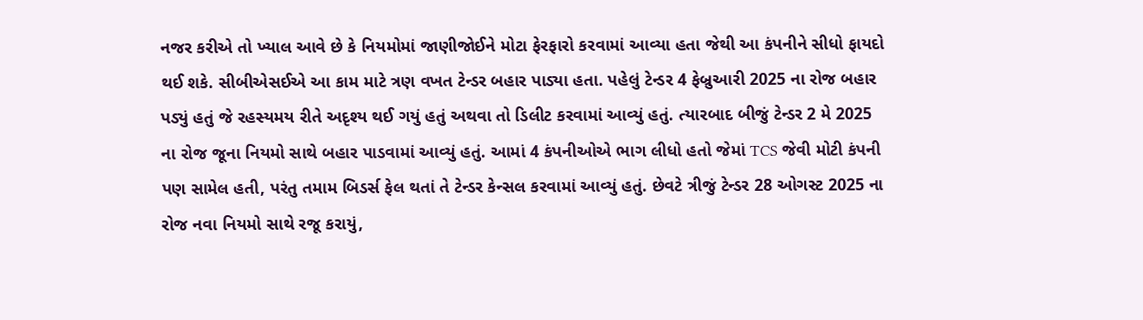નજર કરીએ તો ખ્યાલ આવે છે કે નિયમોમાં જાણીજોઈને મોટા ફેરફારો કરવામાં આવ્યા હતા જેથી આ કંપનીને સીધો ફાયદો થઈ શકે. સીબીએસઈએ આ કામ માટે ત્રણ વખત ટેન્ડર બહાર પાડ્યા હતા. પહેલું ટેન્ડર 4 ફેબ્રુઆરી 2025 ના રોજ બહાર પડ્યું હતું જે રહસ્યમય રીતે અદૃશ્ય થઈ ગયું હતું અથવા તો ડિલીટ કરવામાં આવ્યું હતું. ત્યારબાદ બીજું ટેન્ડર 2 મે 2025 ના રોજ જૂના નિયમો સાથે બહાર પાડવામાં આવ્યું હતું. આમાં 4 કંપનીઓએ ભાગ લીધો હતો જેમાં TCS જેવી મોટી કંપની પણ સામેલ હતી, પરંતુ તમામ બિડર્સ ફેલ થતાં તે ટેન્ડર કેન્સલ કરવામાં આવ્યું હતું. છેવટે ત્રીજું ટેન્ડર 28 ઓગસ્ટ 2025 ના રોજ નવા નિયમો સાથે રજૂ કરાયું,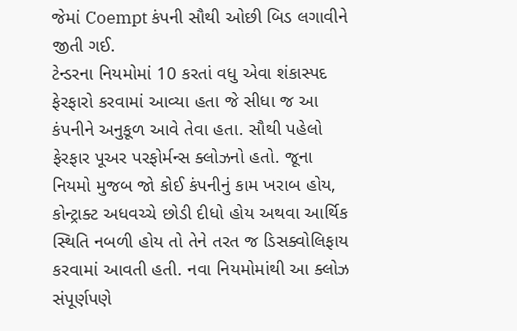જેમાં Coempt કંપની સૌથી ઓછી બિડ લગાવીને જીતી ગઈ.
ટેન્ડરના નિયમોમાં 10 કરતાં વધુ એવા શંકાસ્પદ ફેરફારો કરવામાં આવ્યા હતા જે સીધા જ આ કંપનીને અનુકૂળ આવે તેવા હતા. સૌથી પહેલો ફેરફાર પૂઅર પરફોર્મન્સ ક્લોઝનો હતો. જૂના નિયમો મુજબ જો કોઈ કંપનીનું કામ ખરાબ હોય, કોન્ટ્રાક્ટ અધવચ્ચે છોડી દીધો હોય અથવા આર્થિક સ્થિતિ નબળી હોય તો તેને તરત જ ડિસક્વોલિફાય કરવામાં આવતી હતી. નવા નિયમોમાંથી આ ક્લોઝ સંપૂર્ણપણે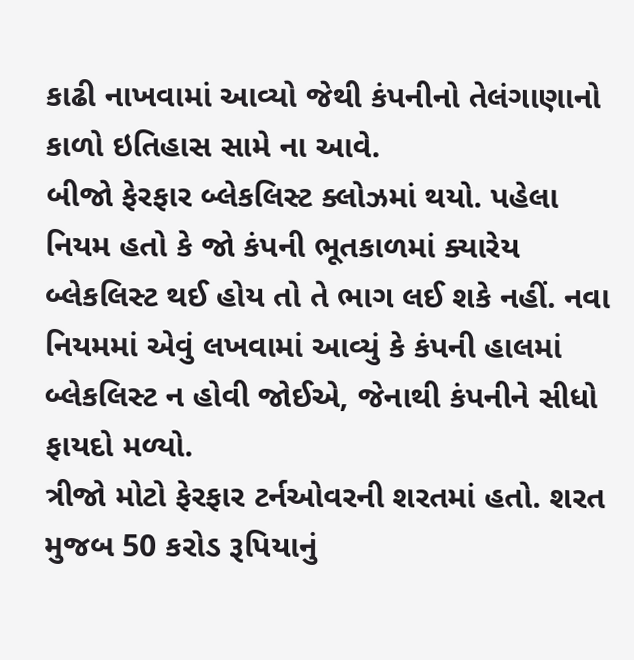કાઢી નાખવામાં આવ્યો જેથી કંપનીનો તેલંગાણાનો કાળો ઇતિહાસ સામે ના આવે.
બીજો ફેરફાર બ્લેકલિસ્ટ ક્લોઝમાં થયો. પહેલા નિયમ હતો કે જો કંપની ભૂતકાળમાં ક્યારેય બ્લેકલિસ્ટ થઈ હોય તો તે ભાગ લઈ શકે નહીં. નવા નિયમમાં એવું લખવામાં આવ્યું કે કંપની હાલમાં બ્લેકલિસ્ટ ન હોવી જોઈએ, જેનાથી કંપનીને સીધો ફાયદો મળ્યો.
ત્રીજો મોટો ફેરફાર ટર્નઓવરની શરતમાં હતો. શરત મુજબ 50 કરોડ રૂપિયાનું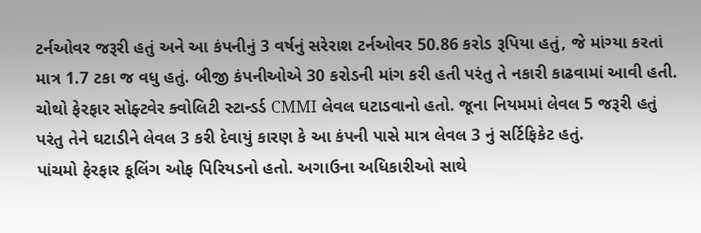ટર્નઓવર જરૂરી હતું અને આ કંપનીનું 3 વર્ષનું સરેરાશ ટર્નઓવર 50.86 કરોડ રૂપિયા હતું, જે માંગ્યા કરતાં માત્ર 1.7 ટકા જ વધુ હતું. બીજી કંપનીઓએ 30 કરોડની માંગ કરી હતી પરંતુ તે નકારી કાઢવામાં આવી હતી.
ચોથો ફેરફાર સોફ્ટવેર ક્વોલિટી સ્ટાન્ડર્ડ CMMI લેવલ ઘટાડવાનો હતો. જૂના નિયમમાં લેવલ 5 જરૂરી હતું પરંતુ તેને ઘટાડીને લેવલ 3 કરી દેવાયું કારણ કે આ કંપની પાસે માત્ર લેવલ 3 નું સર્ટિફિકેટ હતું.
પાંચમો ફેરફાર કૂલિંગ ઓફ પિરિયડનો હતો. અગાઉના અધિકારીઓ સાથે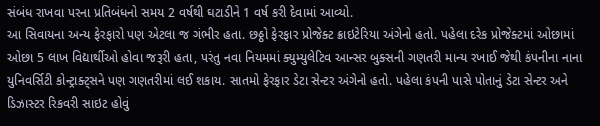સંબંધ રાખવા પરના પ્રતિબંધનો સમય 2 વર્ષથી ઘટાડીને 1 વર્ષ કરી દેવામાં આવ્યો.
આ સિવાયના અન્ય ફેરફારો પણ એટલા જ ગંભીર હતા. છઠ્ઠો ફેરફાર પ્રોજેક્ટ ક્રાઇટેરિયા અંગેનો હતો. પહેલા દરેક પ્રોજેક્ટમાં ઓછામાં ઓછા 5 લાખ વિદ્યાર્થીઓ હોવા જરૂરી હતા, પરંતુ નવા નિયમમાં ક્યુમ્યુલેટિવ આન્સર બુક્સની ગણતરી માન્ય રખાઈ જેથી કંપનીના નાના યુનિવર્સિટી કોન્ટ્રાક્ટ્સને પણ ગણતરીમાં લઈ શકાય. સાતમો ફેરફાર ડેટા સેન્ટર અંગેનો હતો. પહેલા કંપની પાસે પોતાનું ડેટા સેન્ટર અને ડિઝાસ્ટર રિકવરી સાઇટ હોવું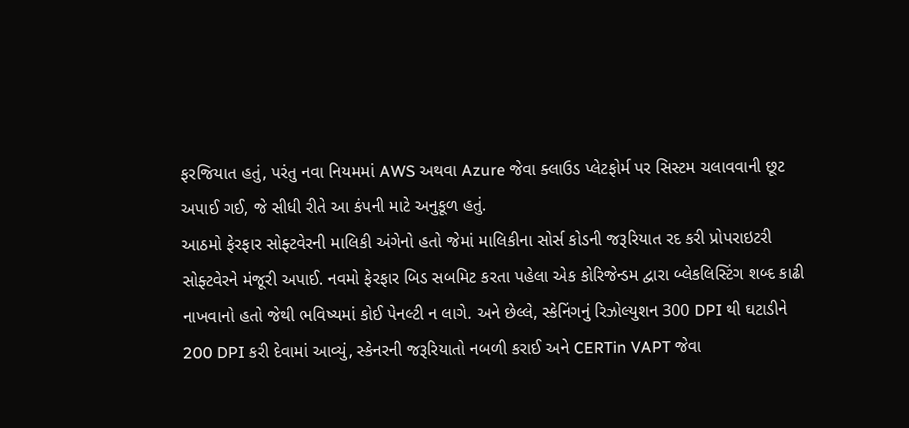ફરજિયાત હતું, પરંતુ નવા નિયમમાં AWS અથવા Azure જેવા ક્લાઉડ પ્લેટફોર્મ પર સિસ્ટમ ચલાવવાની છૂટ અપાઈ ગઈ, જે સીધી રીતે આ કંપની માટે અનુકૂળ હતું.
આઠમો ફેરફાર સોફ્ટવેરની માલિકી અંગેનો હતો જેમાં માલિકીના સોર્સ કોડની જરૂરિયાત રદ કરી પ્રોપરાઇટરી સોફ્ટવેરને મંજૂરી અપાઈ. નવમો ફેરફાર બિડ સબમિટ કરતા પહેલા એક કોરિજેન્ડમ દ્વારા બ્લેકલિસ્ટિંગ શબ્દ કાઢી નાખવાનો હતો જેથી ભવિષ્યમાં કોઈ પેનલ્ટી ન લાગે. અને છેલ્લે, સ્કેનિંગનું રિઝોલ્યુશન 300 DPI થી ઘટાડીને 200 DPI કરી દેવામાં આવ્યું, સ્કેનરની જરૂરિયાતો નબળી કરાઈ અને CERTin VAPT જેવા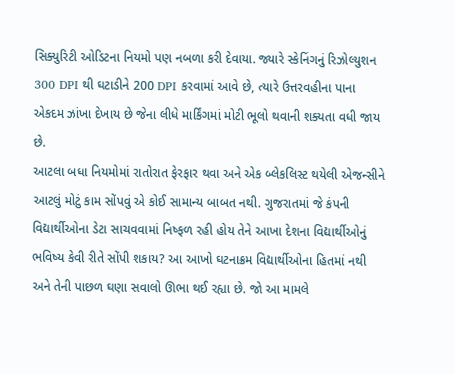સિક્યુરિટી ઓડિટના નિયમો પણ નબળા કરી દેવાયા. જ્યારે સ્કેનિંગનું રિઝોલ્યુશન 300 DPI થી ઘટાડીને 200 DPI કરવામાં આવે છે, ત્યારે ઉત્તરવહીના પાના એકદમ ઝાંખા દેખાય છે જેના લીધે માર્કિંગમાં મોટી ભૂલો થવાની શક્યતા વધી જાય છે.
આટલા બધા નિયમોમાં રાતોરાત ફેરફાર થવા અને એક બ્લેકલિસ્ટ થયેલી એજન્સીને આટલું મોટું કામ સોંપવું એ કોઈ સામાન્ય બાબત નથી. ગુજરાતમાં જે કંપની વિદ્યાર્થીઓના ડેટા સાચવવામાં નિષ્ફળ રહી હોય તેને આખા દેશના વિદ્યાર્થીઓનું ભવિષ્ય કેવી રીતે સોંપી શકાય? આ આખો ઘટનાક્રમ વિદ્યાર્થીઓના હિતમાં નથી અને તેની પાછળ ઘણા સવાલો ઊભા થઈ રહ્યા છે. જો આ મામલે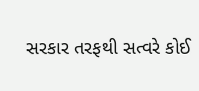સરકાર તરફથી સત્વરે કોઈ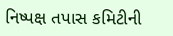નિષ્પક્ષ તપાસ કમિટીની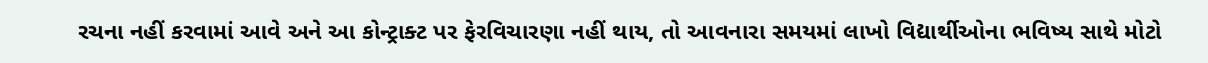રચના નહીં કરવામાં આવે અને આ કોન્ટ્રાક્ટ પર ફેરવિચારણા નહીં થાય, તો આવનારા સમયમાં લાખો વિદ્યાર્થીઓના ભવિષ્ય સાથે મોટો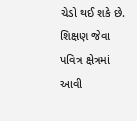ચેડો થઈ શકે છે. શિક્ષણ જેવા પવિત્ર ક્ષેત્રમાં આવી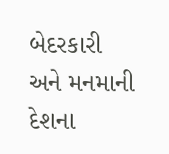બેદરકારી અને મનમાની દેશના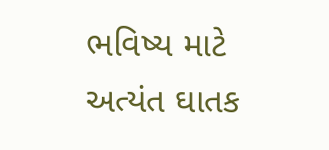ભવિષ્ય માટે અત્યંત ઘાતક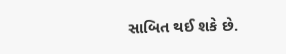સાબિત થઈ શકે છે.